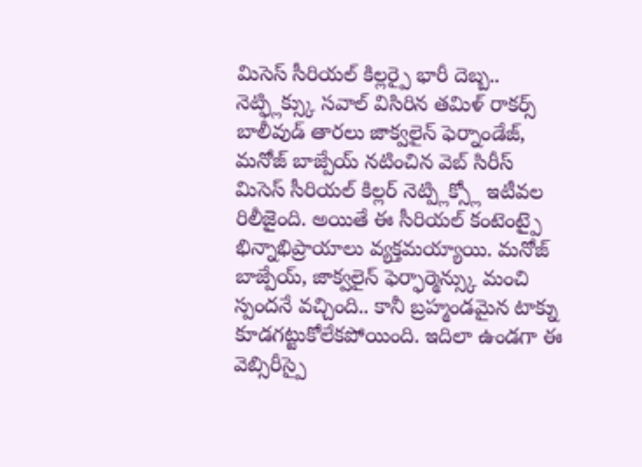మిసెస్ సీరియల్ కిల్లర్పై భారీ దెబ్బ.. నెట్ఫ్లిక్స్కు సవాల్ విసిరిన తమిళ్ రాకర్స్
బాలీవుడ్ తారలు జాక్వలైన్ ఫెర్నాండేజ్, మనోజ్ బాజ్పేయ్ నటించిన వెబ్ సిరీస్ మిసెస్ సీరియల్ కిల్లర్ నెట్ప్లిక్స్లో ఇటీవల రిలీజైంది. అయితే ఈ సీరియల్ కంటెంట్పై భిన్నాభిప్రాయాలు వ్యక్తమయ్యాయి. మనోజ్ బాజ్పేయ్, జాక్వలైన్ ఫెర్ఫార్మెన్స్కు మంచి స్పందనే వచ్చింది.. కానీ బ్రహ్మండమైన టాక్ను కూడగట్టుకోలేకపోయింది. ఇదిలా ఉండగా ఈ వెబ్సిరీస్పై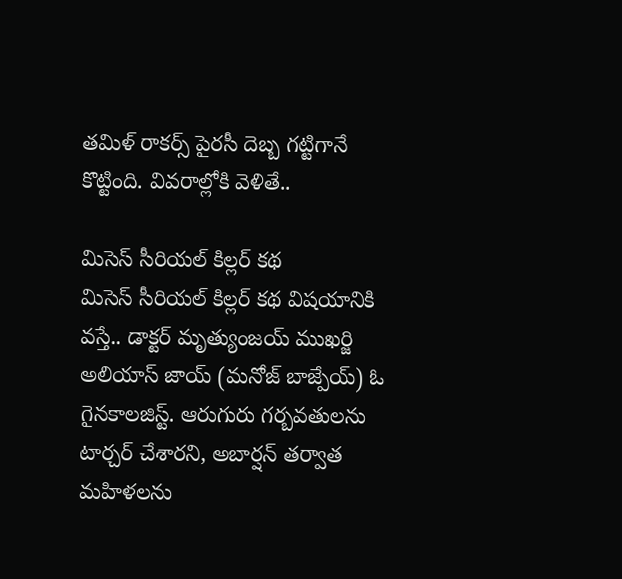తమిళ్ రాకర్స్ పైరసీ దెబ్బ గట్టిగానే కొట్టింది. వివరాల్లోకి వెళితే..

మిసెస్ సీరియల్ కిల్లర్ కథ
మిసెస్ సీరియల్ కిల్లర్ కథ విషయానికి వస్తే.. డాక్టర్ మృత్యుంజయ్ ముఖర్జి అలియాస్ జాయ్ (మనోజ్ బాజ్పేయ్) ఓ గైనకాలజిస్ట్. ఆరుగురు గర్బవతులను టార్చర్ చేశారని, అబార్షన్ తర్వాత మహిళలను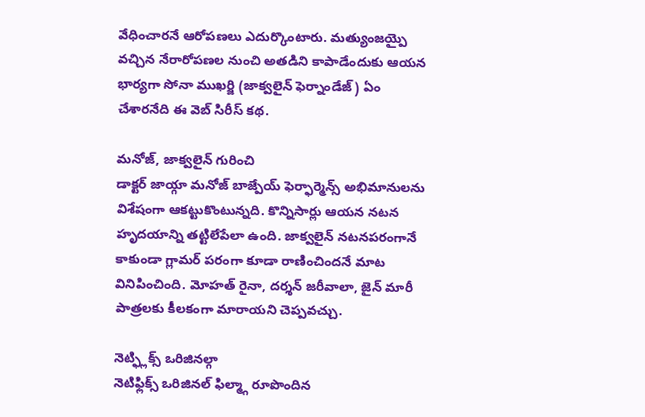వేధించారనే ఆరోపణలు ఎదుర్కొంటారు. మత్యుంజయ్పై వచ్చిన నేరారోపణల నుంచి అతడిని కాపాడేందుకు ఆయన భార్యగా సోనా ముఖర్జి (జాక్వలైన్ ఫెర్నాండేజ్) ఏం చేశారనేది ఈ వెబ్ సిరీస్ కథ.

మనోజ్, జాక్వలైన్ గురించి
డాక్టర్ జాయ్గా మనోజ్ బాజ్పేయ్ ఫెర్ఫార్మెన్స్ అభిమానులను విశేషంగా ఆకట్టుకొంటున్నది. కొన్నిసార్లు ఆయన నటన హృదయాన్ని తట్టిలేపేలా ఉంది. జాక్వలైన్ నటనపరంగానే కాకుండా గ్లామర్ పరంగా కూడా రాణించిందనే మాట వినిపించింది. మోహత్ రైనా, దర్శన్ జరీవాలా, జైన్ మారీ పాత్రలకు కీలకంగా మారాయని చెప్పవచ్చు.

నెట్ఫ్లిక్స్ ఒరిజినల్గా
నెటిఫ్లిక్స్ ఒరిజినల్ ఫిల్మ్గా రూపొందిన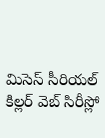మిసెస్ సీరియల్ కిల్లర్ వెబ్ సిరీస్లో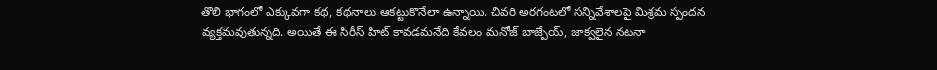తొలి భాగంలో ఎక్కువగా కథ, కథనాలు ఆకట్టుకొనేలా ఉన్నాయి. చివరి అరగంటలో సన్నివేశాలపై మిశ్రమ స్పందన వ్యక్తమవుతున్నది. అయితే ఈ సిరీస్ హిట్ కావడమనేది కేవలం మనోజ్ బాజ్పేయ్, జాక్వలైన నటనా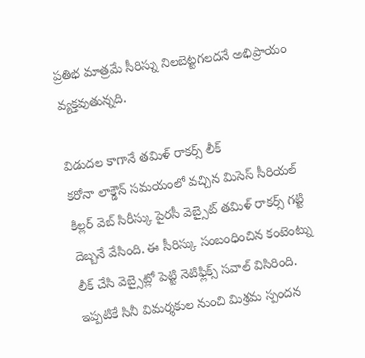ప్రతిభ మాత్రమే సీరిస్ను నిలబెట్టగలదనే అభిప్రాయం వ్యక్తవుతున్నది.

విడుదల కాగానే తమిళ్ రాకర్స్ లీక్
కరోనా లాక్డౌన్ సమయంలో వచ్చిన మిసెస్ సీరియల్ కిల్లర్ వెబ్ సిరీస్కు పైరసీ వెబ్సైట్ తమిళ్ రాకర్స్ గట్టి దెబ్బనే వేసింది. ఈ సీరిస్కు సంబంధించిన కంటెంట్ను లీక్ చేసి వెబ్సైట్లో పెట్టి నెటిఫ్లిక్స్ సవాల్ విసిరింది. ఇప్పటికే సినీ విమర్శకుల నుంచి మిశ్రమ స్పందన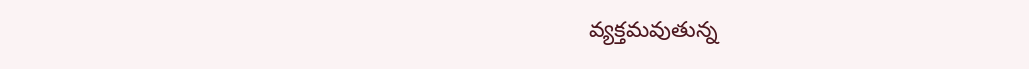వ్యక్తమవుతున్న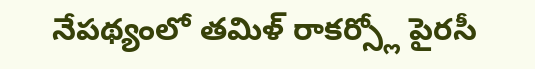నేపథ్యంలో తమిళ్ రాకర్స్లో పైరసీ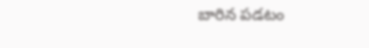బారిన పడటం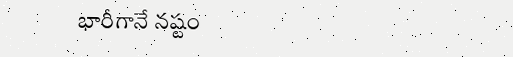భారీగానే నష్టం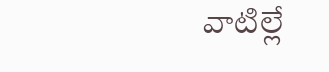వాటిల్లే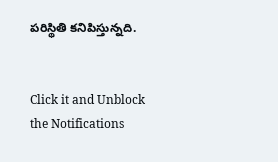పరిస్థితి కనిపిస్తున్నది.


Click it and Unblock the Notifications